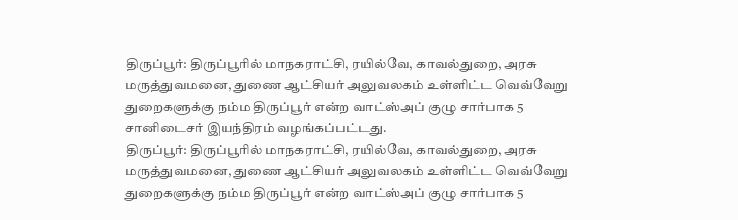திருப்பூர்: திருப்பூரில் மாநகராட்சி, ரயில்வே, காவல்துறை, அரசு மருத்துவமனை, துணை ஆட்சியர் அலுவலகம் உள்ளிட்ட வெவ்வேறு துறைகளுக்கு நம்ம திருப்பூர் என்ற வாட்ஸ்அப் குழு சார்பாக 5 சானிடைசர் இயந்திரம் வழங்கப்பட்டது.
திருப்பூர்: திருப்பூரில் மாநகராட்சி, ரயில்வே, காவல்துறை, அரசு மருத்துவமனை, துணை ஆட்சியர் அலுவலகம் உள்ளிட்ட வெவ்வேறு துறைகளுக்கு நம்ம திருப்பூர் என்ற வாட்ஸ்அப் குழு சார்பாக 5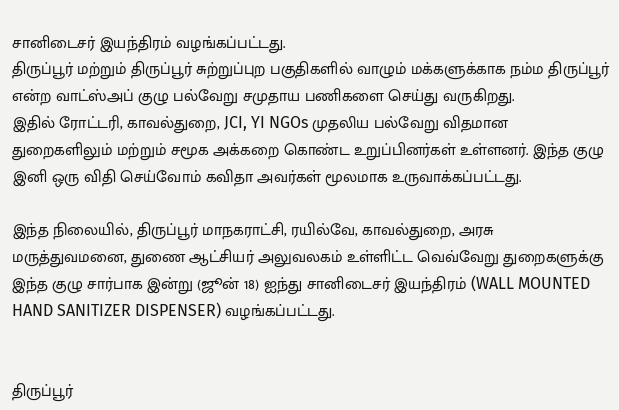சானிடைசர் இயந்திரம் வழங்கப்பட்டது.
திருப்பூர் மற்றும் திருப்பூர் சுற்றுப்புற பகுதிகளில் வாழும் மக்களுக்காக நம்ம திருப்பூர் என்ற வாட்ஸ்அப் குழு பல்வேறு சமுதாய பணிகளை செய்து வருகிறது.
இதில் ரோட்டரி, காவல்துறை, JCI, YI NGOs முதலிய பல்வேறு விதமான துறைகளிலும் மற்றும் சமூக அக்கறை கொண்ட உறுப்பினர்கள் உள்ளனர். இந்த குழு இனி ஒரு விதி செய்வோம் கவிதா அவர்கள் மூலமாக உருவாக்கப்பட்டது.

இந்த நிலையில், திருப்பூர் மாநகராட்சி, ரயில்வே, காவல்துறை, அரசு மருத்துவமனை, துணை ஆட்சியர் அலுவலகம் உள்ளிட்ட வெவ்வேறு துறைகளுக்கு இந்த குழு சார்பாக இன்று (ஜூன் 18) ஐந்து சானிடைசர் இயந்திரம் (WALL MOUNTED HAND SANITIZER DISPENSER) வழங்கப்பட்டது.


திருப்பூர்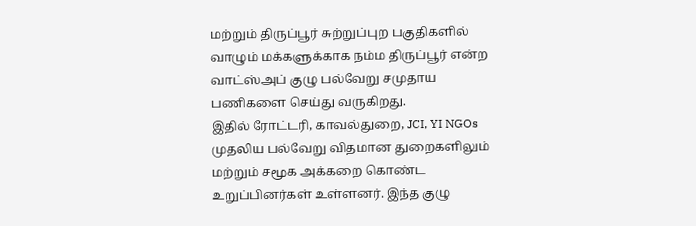மற்றும் திருப்பூர் சுற்றுப்புற பகுதிகளில் வாழும் மக்களுக்காக நம்ம திருப்பூர் என்ற வாட்ஸ்அப் குழு பல்வேறு சமுதாய பணிகளை செய்து வருகிறது.
இதில் ரோட்டரி, காவல்துறை, JCI, YI NGOs முதலிய பல்வேறு விதமான துறைகளிலும் மற்றும் சமூக அக்கறை கொண்ட உறுப்பினர்கள் உள்ளனர். இந்த குழு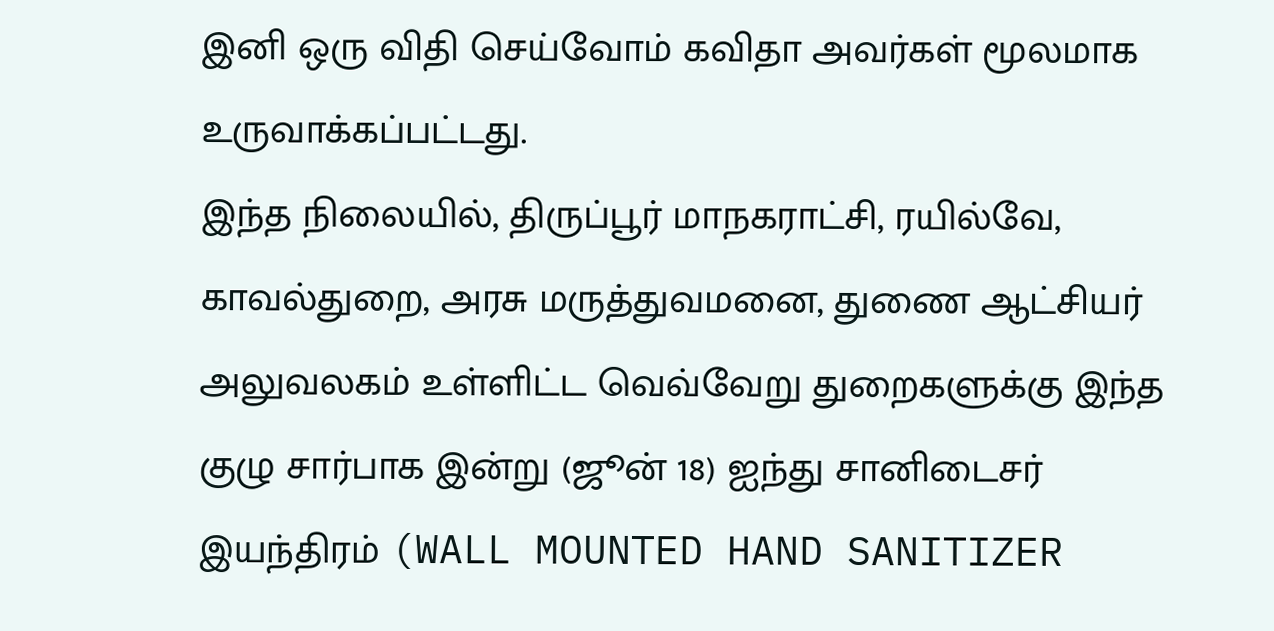இனி ஒரு விதி செய்வோம் கவிதா அவர்கள் மூலமாக உருவாக்கப்பட்டது.
இந்த நிலையில், திருப்பூர் மாநகராட்சி, ரயில்வே, காவல்துறை, அரசு மருத்துவமனை, துணை ஆட்சியர் அலுவலகம் உள்ளிட்ட வெவ்வேறு துறைகளுக்கு இந்த குழு சார்பாக இன்று (ஜூன் 18) ஐந்து சானிடைசர் இயந்திரம் (WALL MOUNTED HAND SANITIZER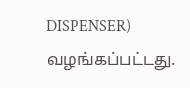DISPENSER) வழங்கப்பட்டது.